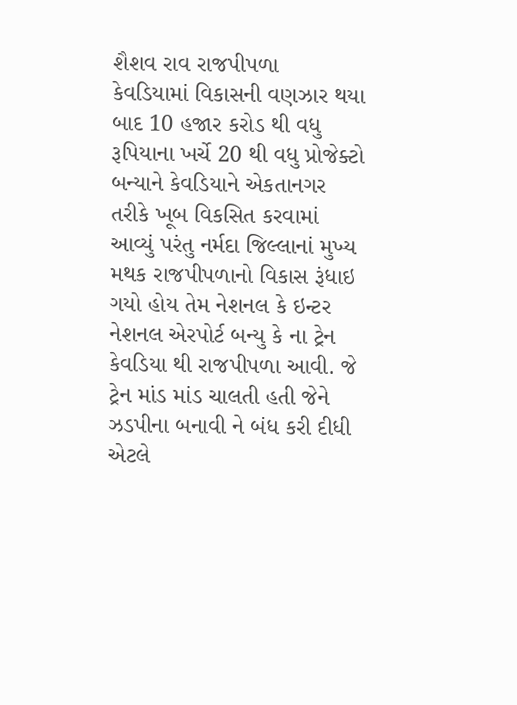શૈશવ રાવ રાજપીપળા
કેવડિયામાં વિકાસની વણઝાર થયા બાદ 10 હજાર કરોડ થી વધુ રૂપિયાના ખર્ચે 20 થી વધુ પ્રોજેક્ટો બન્યાને કેવડિયાને એકતાનગર તરીકે ખૂબ વિકસિત કરવામાં આવ્યું પરંતુ નર્મદા જિલ્લાનાં મુખ્ય મથક રાજપીપળાનો વિકાસ રૂંધાઇ ગયો હોય તેમ નેશનલ કે ઇન્ટર નેશનલ એરપોર્ટ બન્યુ કે ના ટ્રેન કેવડિયા થી રાજપીપળા આવી. જે ટ્રેન માંડ માંડ ચાલતી હતી જેને ઝડપીના બનાવી ને બંધ કરી દીધી એટલે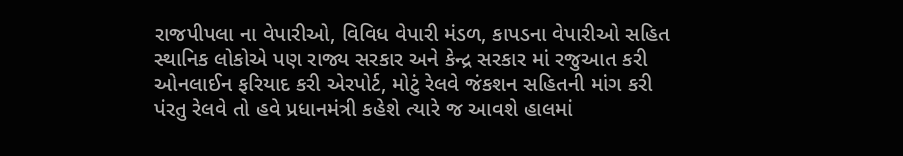રાજપીપલા ના વેપારીઓ, વિવિધ વેપારી મંડળ, કાપડના વેપારીઓ સહિત સ્થાનિક લોકોએ પણ રાજ્ય સરકાર અને કેન્દ્ર સરકાર માં રજુઆત કરી ઓનલાઈન ફરિયાદ કરી એરપોર્ટ, મોટું રેલવે જંકશન સહિતની માંગ કરી પંરતુ રેલવે તો હવે પ્રધાનમંત્રી કહેશે ત્યારે જ આવશે હાલમાં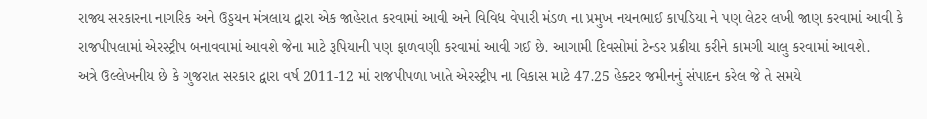રાજ્ય સરકારના નાગરિક અને ઉડ્ડયન મંત્રલાય દ્વારા એક જાહેરાત કરવામાં આવી અને વિવિધ વેપારી મંડળ ના પ્રમુખ નયનભાઈ કાપડિયા ને પણ લેટર લખી જાણ કરવામાં આવી કે રાજપીપલામાં એરસ્ટ્રીપ બનાવવામાં આવશે જેના માટે રૂપિયાની પણ ફાળવણી કરવામાં આવી ગઈ છે. આગામી દિવસોમાં ટેન્ડર પ્રક્રીયા કરીને કામગી ચાલુ કરવામાં આવશે.
અત્રે ઉલ્લેખનીય છે કે ગુજરાત સરકાર દ્વારા વર્ષ 2011-12 માં રાજપીપળા ખાતે એરસ્ટ્રીપ ના વિકાસ માટે 47.25 હેક્ટર જમીનનું સંપાદન કરેલ જે તે સમયે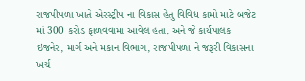રાજપીપળા ખાતે એરસ્ટ્રીપ ના વિકાસ હેતુ વિવિધ કામો માટે બજેટ માં 300 કરોડ ફાળવવામા આવેલ હતા. અને જે કાર્યપાલક ઇજનેર, માર્ગ અને મકાન વિભાગ, રાજપીપળા ને જરૂરી વિકાસના ખર્ચ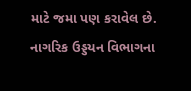માટે જમા પણ કરાવેલ છે.
નાગરિક ઉડ્ડયન વિભાગના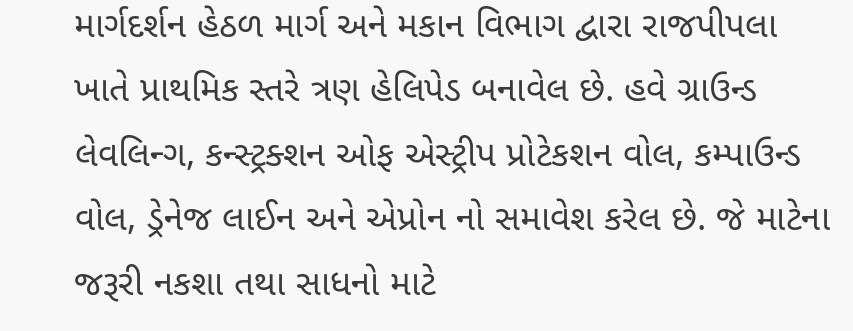માર્ગદર્શન હેઠળ માર્ગ અને મકાન વિભાગ દ્વારા રાજપીપલા ખાતે પ્રાથમિક સ્તરે ત્રણ હેલિપેડ બનાવેલ છે. હવે ગ્રાઉન્ડ લેવલિન્ગ, કન્સ્ટ્રક્શન ઓફ એસ્ટ્રીપ પ્રોટેકશન વોલ, કમ્પાઉન્ડ વોલ, ડ્રેનેજ લાઈન અને એપ્રોન નો સમાવેશ કરેલ છે. જે માટેના જરૂરી નકશા તથા સાધનો માટે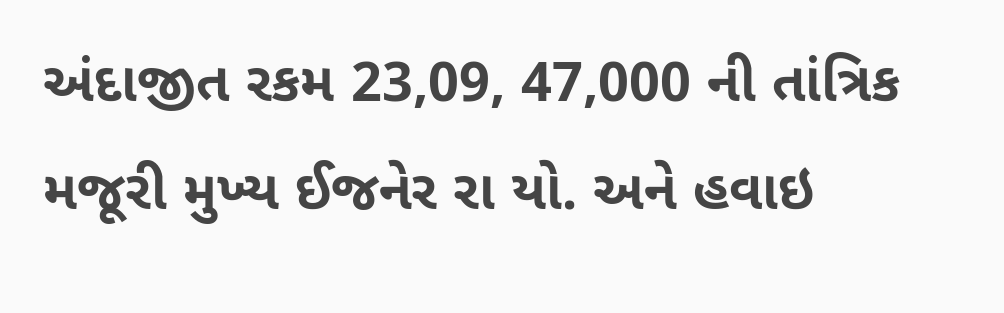અંદાજીત રકમ 23,09, 47,000 ની તાંત્રિક મજૂરી મુખ્ય ઈજનેર રા યો. અને હવાઇ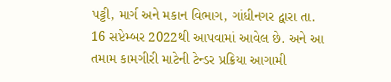પટ્ટી, માર્ગ અને મકાન વિભાગ, ગાંધીનગર દ્વારા તા. 16 સપ્ટેમ્બર 2022થી આપવામાં આવેલ છે. અને આ તમામ કામગીરી માટેની ટેન્ડર પ્રક્રિયા આગામી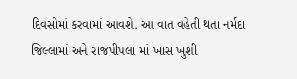દિવસોમાં કરવામાં આવશે. આ વાત વહેતી થતા નર્મદા જિલ્લામાં અને રાજપીપલા માં ખાસ ખુશી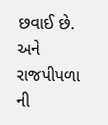છવાઈ છે. અને રાજપીપળા ની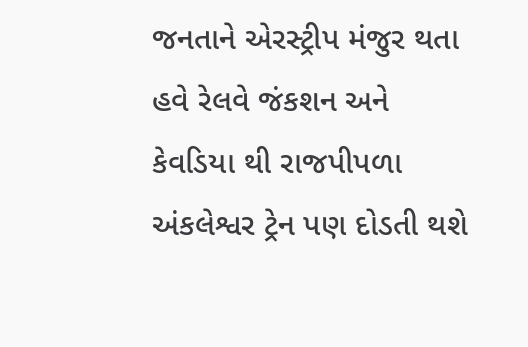જનતાને એરસ્ટ્રીપ મંજુર થતા હવે રેલવે જંકશન અને કેવડિયા થી રાજપીપળા અંકલેશ્વર ટ્રેન પણ દોડતી થશે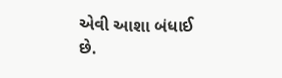એવી આશા બંધાઈ છે.